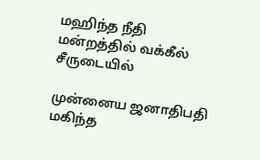மஹிந்த நீதி மன்றத்தில் வக்கீல் சீருடையில்

முன்னைய ஜனாதிபதி மகிந்த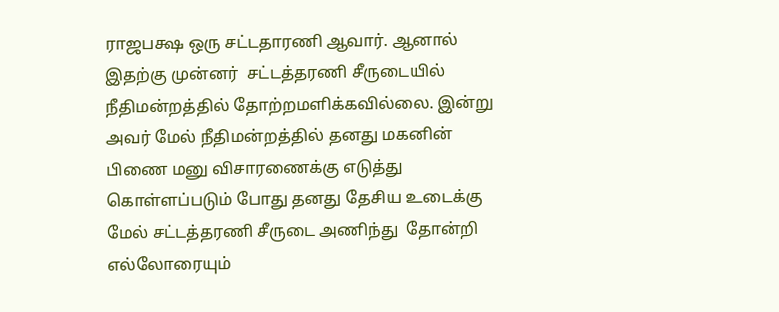ராஜபக்ஷ ஒரு சட்டதாரணி ஆவார். ஆனால்  இதற்கு முன்னர்  சட்டத்தரணி சீருடையில் நீதிமன்றத்தில் தோற்றமளிக்கவில்லை. இன்று அவர் மேல் நீதிமன்றத்தில் தனது மகனின் பிணை மனு விசாரணைக்கு எடுத்து கொள்ளப்படும் போது தனது தேசிய உடைக்கு மேல் சட்டத்தரணி சீருடை அணிந்து  தோன்றி எல்லோரையும்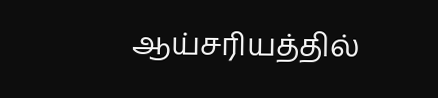ஆய்சரியத்தில்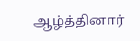ஆழ்த்தினார்